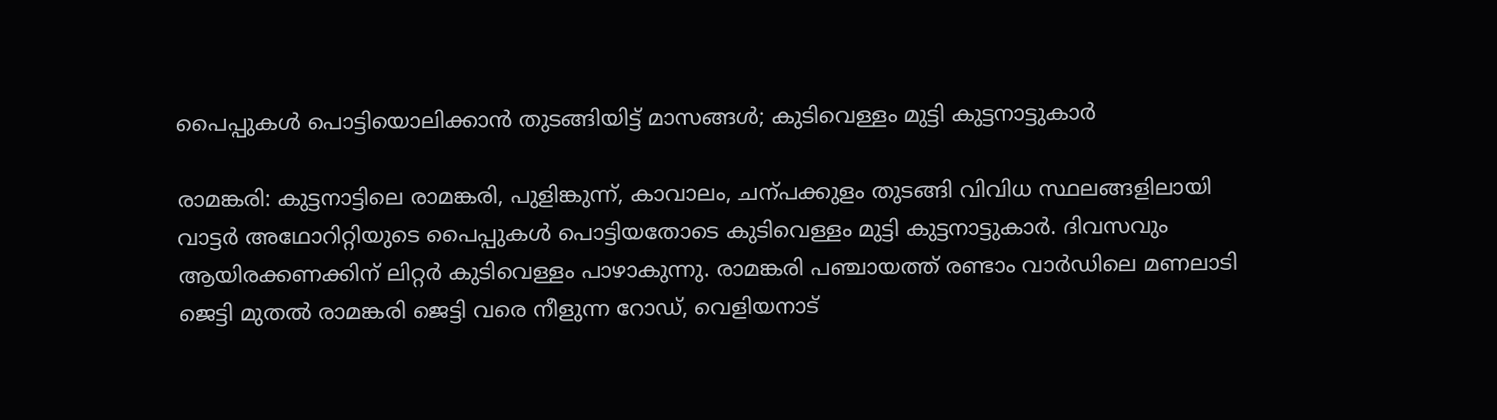പൈപ്പുകൾ പൊട്ടിയൊലിക്കാൻ തുടങ്ങിയിട്ട് മാസങ്ങൾ; കു‌ടിവെള്ളം മുട്ടി കുട്ടനാട്ടുകാർ

രാമങ്കരി: കുട്ടനാട്ടിലെ രാമങ്കരി, പുളിങ്കുന്ന്, കാവാലം, ചന്പക്കുളം തുടങ്ങി വിവിധ സ്ഥലങ്ങളിലായി വാട്ടർ അഥോറിറ്റിയുടെ പൈപ്പുകൾ പൊട്ടിയതോടെ കു‌ടിവെള്ളം മുട്ടി കുട്ടനാട്ടുകാർ. ദിവസവും ആയിരക്കണക്കിന് ലിറ്റർ കുടിവെള്ളം പാഴാകുന്നു. രാമങ്കരി പഞ്ചായത്ത് രണ്ടാം വാർഡിലെ മണലാടി ജെട്ടി മുതൽ രാമങ്കരി ജെട്ടി വരെ നീളുന്ന റോഡ്, വെളിയനാട്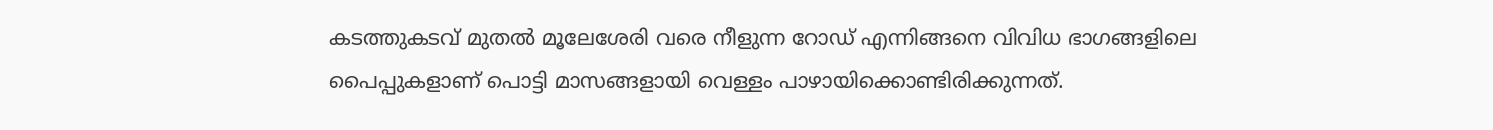കടത്തുകടവ് മുതൽ മൂലേശേരി വരെ നീളുന്ന റോഡ് എന്നിങ്ങനെ വിവിധ ഭാഗങ്ങളിലെ പൈപ്പുകളാണ് പൊട്ടി മാസങ്ങളായി വെള്ളം പാഴായിക്കൊണ്ടിരിക്കുന്നത്.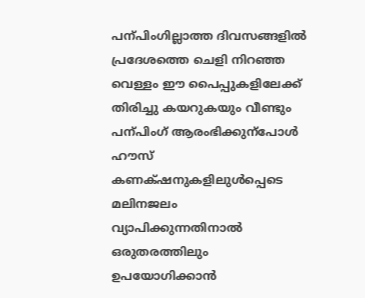പന്പിംഗില്ലാത്ത ദിവസങ്ങളിൽ പ്രദേശത്തെ ചെളി നിറഞ്ഞ വെള്ളം ഈ പൈപ്പുകളിലേക്ക് തിരിച്ചു കയറുകയും വീണ്ടും പന്പിംഗ് ആരംഭിക്കുന്പോൾ ഹൗസ് കണക്‌ഷനുകളിലുൾപ്പെടെ മലിനജലം വ്യാപിക്കുന്നതിനാൽ ഒരുതരത്തിലും ഉപയോഗിക്കാൻ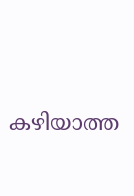കഴിയാത്ത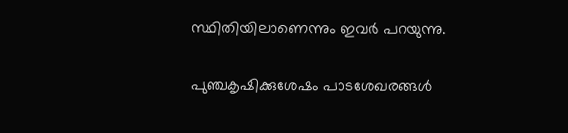സ്ഥിതിയിലാണെന്നും ഇവർ പറയുന്നു.

പുഞ്ചകൃഷിക്കുശേഷം പാടശേഖരങ്ങൾ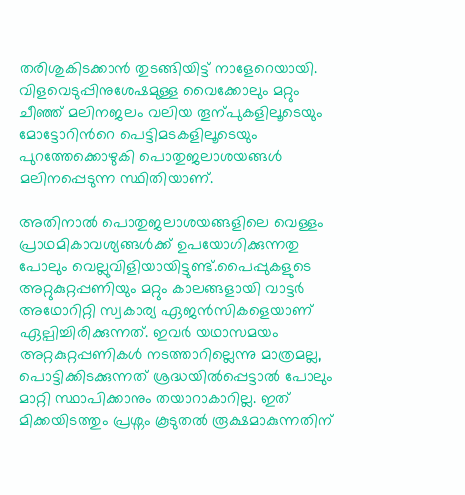തരിശുകിടക്കാൻ തുടങ്ങിയിട്ട് നാളേറെയായി. വിളവെടുപ്പിനുശേഷമുള്ള വൈക്കോലും മറ്റും ചീഞ്ഞ് മലിനജലം വലിയ തൂന്പുകളിലൂടെയും മോട്ടോറിന്‍റെ പെട്ടിമടകളിലൂടെയും പുറത്തേക്കൊഴുകി പൊതുജലാശയങ്ങൾ മലിനപ്പെടുന്ന സ്ഥിതിയാണ്.

അതിനാൽ പൊതുജലാശയങ്ങളിലെ വെള്ളം പ്രാഥമികാവശ്യങ്ങൾക്ക് ഉപയോഗിക്കുന്നതു പോലും വെല്ലുവിളിയായിട്ടുണ്ട്.പൈപ്പുകളുടെ അറ്റുകുറ്റപ്പണിയും മറ്റും കാലങ്ങളായി വാട്ടർ അഥോറിറ്റി സ്വകാര്യ ഏജൻസികളെയാണ് ഏല്പിച്ചിരിക്കുന്നത്. ഇവർ യഥാസമയം അറ്റകുറ്റപ്പണികൾ നടത്താറില്ലെന്നു മാത്രമല്ല, പൊട്ടിക്കിടക്കുന്നത് ശ്രദ്ധയിൽപ്പെട്ടാൽ പോലും മാറ്റി സ്ഥാപിക്കാനും തയാറാകാറില്ല. ഇത് മിക്കയിടത്തും പ്രശ്നം കൂടുതൽ രൂക്ഷമാകുന്നതിന്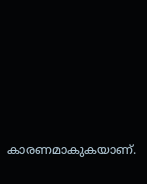കാരണമാകുകയാണ്.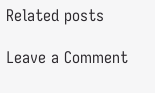Related posts

Leave a Comment